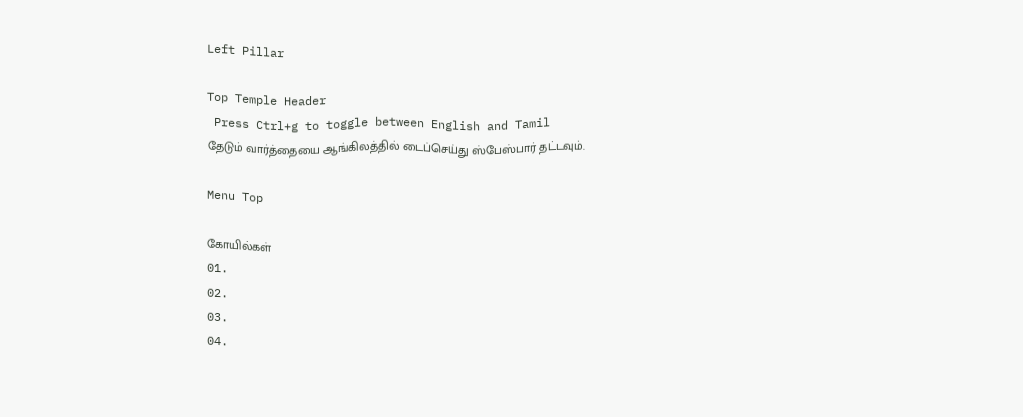Left Pillar

Top Temple Header
 Press Ctrl+g to toggle between English and Tamil
தேடும் வார்த்தையை ஆங்கிலத்தில் டைப்செய்து ஸ்பேஸ்பார் தட்டவும்.

Menu Top

கோயில்கள்
01.
02.
03.
04.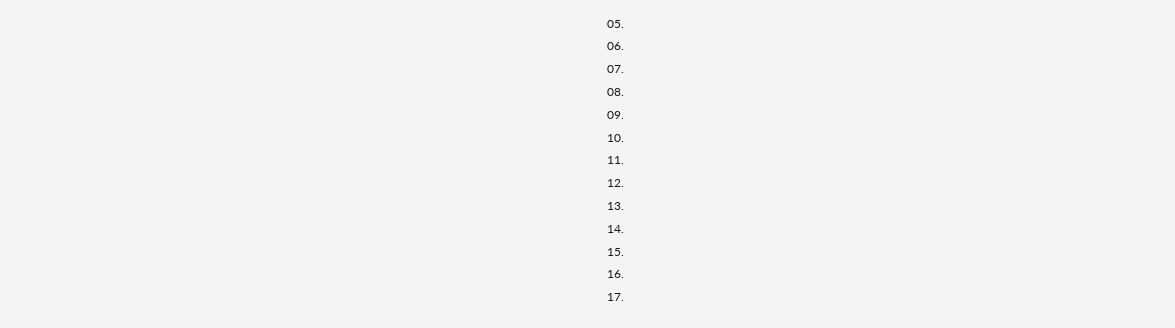05.
06.
07.
08.
09.
10.
11.
12.
13.
14.
15.
16.
17.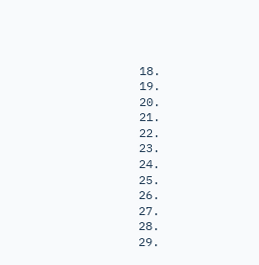18.
19.
20.
21.
22.
23.
24.
25.
26.
27.
28.
29.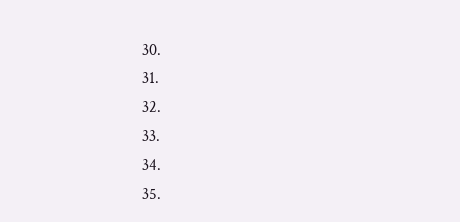30.
31.
32.
33.
34.
35.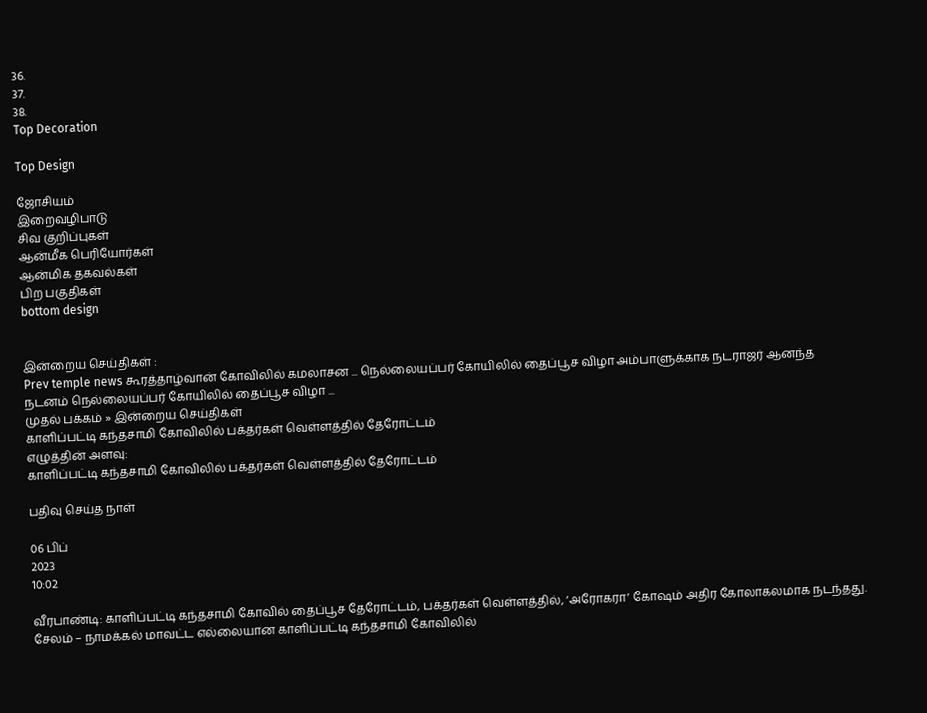36.
37.
38.
Top Decoration

Top Design

ஜோசியம்
இறைவழிபாடு
சிவ குறிப்புகள்
ஆன்மீக பெரியோர்கள்
ஆன்மிக தகவல்கள்
பிற பகுதிகள்
bottom design


இன்றைய செய்திகள் :
Prev temple news கூரத்தாழ்வான் கோவிலில் கமலாசன ... நெல்லையப்பர் கோயிலில் தைப்பூச விழா அம்பாளுக்காக நடராஜர் ஆனந்த நடனம் நெல்லையப்பர் கோயிலில் தைப்பூச விழா ...
முதல் பக்கம் » இன்றைய செய்திகள்
காளிப்பட்டி கந்தசாமி கோவிலில் பக்தர்கள் வெள்ளத்தில் தேரோட்டம்
எழுத்தின் அளவு:
காளிப்பட்டி கந்தசாமி கோவிலில் பக்தர்கள் வெள்ளத்தில் தேரோட்டம்

பதிவு செய்த நாள்

06 பிப்
2023
10:02

வீரபாண்டி: காளிப்பட்டி கந்தசாமி கோவில் தைப்பூச தேரோட்டம், பக்தர்கள் வெள்ளத்தில், ‘அரோகரா’ கோஷம் அதிர கோலாகலமாக நடந்தது. சேலம் – நாமக்கல் மாவட்ட எல்லையான காளிப்பட்டி கந்தசாமி கோவிலில்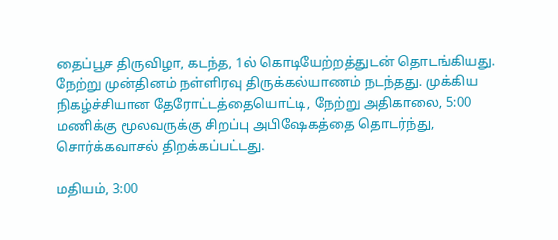தைப்பூச திருவிழா, கடந்த, 1ல் கொடியேற்றத்துடன் தொடங்கியது. நேற்று முன்தினம் நள்ளிரவு திருக்கல்யாணம் நடந்தது. முக்கிய நிகழ்ச்சியான தேரோட்டத்தையொட்டி, நேற்று அதிகாலை, 5:00 மணிக்கு மூலவருக்கு சிறப்பு அபிஷேகத்தை தொடர்ந்து, சொர்க்கவாசல் திறக்கப்பட்டது.

மதியம், 3:00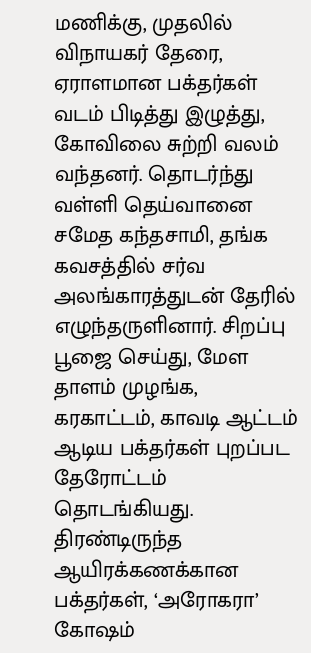மணிக்கு, முதலில் விநாயகர் தேரை, ஏராளமான பக்தர்கள் வடம் பிடித்து இழுத்து, கோவிலை சுற்றி வலம் வந்தனர். தொடர்ந்து வள்ளி தெய்வானை சமேத கந்தசாமி, தங்க கவசத்தில் சர்வ அலங்காரத்துடன் தேரில் எழுந்தருளினார். சிறப்பு பூஜை செய்து, மேள தாளம் முழங்க, கரகாட்டம், காவடி ஆட்டம் ஆடிய பக்தர்கள் புறப்பட தேரோட்டம் தொடங்கியது. திரண்டிருந்த ஆயிரக்கணக்கான பக்தர்கள், ‘அரோகரா’ கோஷம்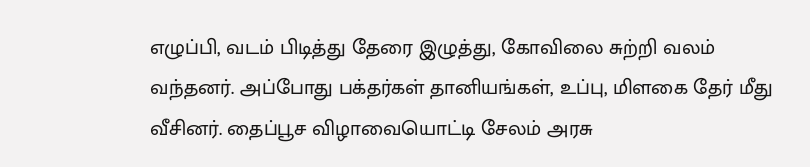எழுப்பி, வடம் பிடித்து தேரை இழுத்து, கோவிலை சுற்றி வலம் வந்தனர். அப்போது பக்தர்கள் தானியங்கள், உப்பு, மிளகை தேர் மீது வீசினர். தைப்பூச விழாவையொட்டி சேலம் அரசு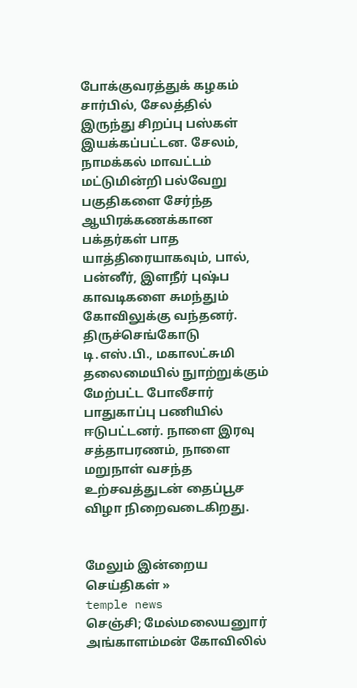போக்குவரத்துக் கழகம் சார்பில், சேலத்தில் இருந்து சிறப்பு பஸ்கள் இயக்கப்பட்டன. சேலம், நாமக்கல் மாவட்டம் மட்டுமின்றி பல்வேறு பகுதிகளை சேர்ந்த ஆயிரக்கணக்கான பக்தர்கள் பாத யாத்திரையாகவும், பால், பன்னீர், இளநீர் புஷ்ப காவடிகளை சுமந்தும் கோவிலுக்கு வந்தனர். திருச்செங்கோடு டி.எஸ்.பி., மகாலட்சுமி தலைமையில் நுாற்றுக்கும் மேற்பட்ட போலீசார் பாதுகாப்பு பணியில் ஈடுபட்டனர். நாளை இரவு சத்தாபரணம், நாளை மறுநாள் வசந்த உற்சவத்துடன் தைப்பூச விழா நிறைவடைகிறது.


மேலும் இன்றைய செய்திகள் »
temple news
செஞ்சி; மேல்மலையனுார் அங்காளம்மன் கோவிலில்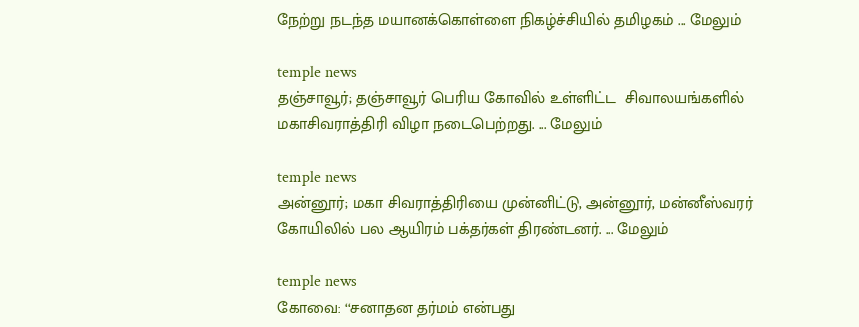நேற்று நடந்த மயானக்கொள்ளை நிகழ்ச்சியில் தமிழகம் ... மேலும்

temple news
தஞ்சாவூர்; தஞ்சாவூர் பெரிய கோவில் உள்ளிட்ட  சிவாலயங்களில் மகாசிவராத்திரி விழா நடைபெற்றது. ... மேலும்

temple news
அன்னூர்; மகா சிவராத்திரியை முன்னிட்டு, அன்னூர், மன்னீஸ்வரர் கோயிலில் பல ஆயிரம் பக்தர்கள் திரண்டனர். ... மேலும்

temple news
கோவை: ‘‘சனாதன தர்மம் என்பது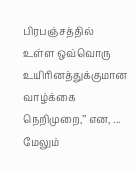பிரபஞ்சத்தில் உள்ள ஒவ்வொரு உயிரினத்துக்குமான வாழ்க்கை நெறிமுறை,’’ என, ... மேலும்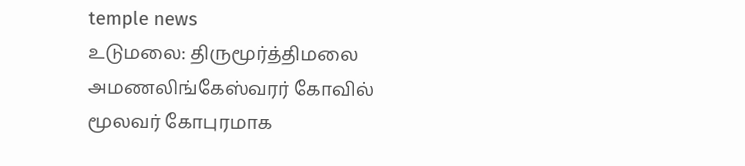temple news
உடுமலை: திருமூர்த்திமலை அமணலிங்கேஸ்வரர் கோவில் மூலவர் கோபுரமாக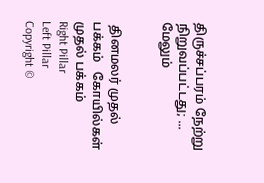திருச்சப்பரம் நேற்று நிறுவப்பட்டது; ... மேலும்


 தினமலர் முதல் பக்கம்   கோயில்கள் முதல் பக்கம்
Right Pillar
Left Pillar
Copyright ©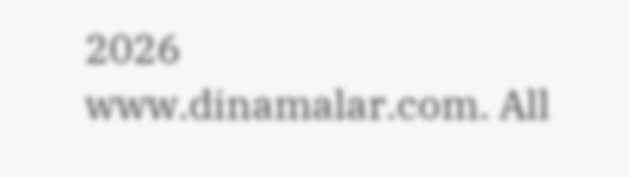2026 www.dinamalar.com. All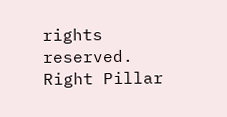rights reserved.
Right Pillar